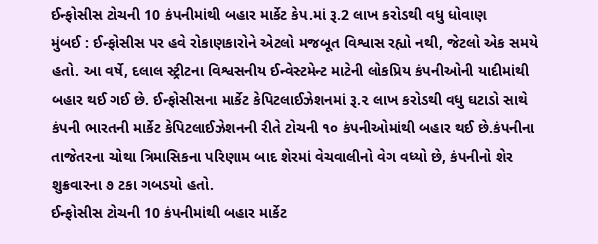ઈન્ફોસીસ ટોચની 10 કંપનીમાંથી બહાર માર્કેટ કેપ.માં રૂ.2 લાખ કરોડથી વધુ ધોવાણ
મુંબઈ : ઈન્ફોસીસ પર હવે રોકાણકારોને એટલો મજબૂત વિશ્વાસ રહ્યો નથી, જેટલો એક સમયે હતો. આ વર્ષે, દલાલ સ્ટ્રીટના વિશ્વસનીય ઈન્વેસ્ટમેન્ટ માટેની લોકપ્રિય કંપનીઓની યાદીમાંથી બહાર થઈ ગઈ છે. ઈન્ફોસીસના માર્કેટ કેપિટલાઈઝેશનમાં રૂ.૨ લાખ કરોડથી વધુ ઘટાડો સાથે કંપની ભારતની માર્કેટ કેપિટલાઈઝેશનની રીતે ટોચની ૧૦ કંપનીઓમાંથી બહાર થઈ છે.કંપનીના તાજેતરના ચોથા ત્રિમાસિકના પરિણામ બાદ શેરમાં વેચવાલીનો વેગ વધ્યો છે, કંપનીનો શેર શુક્રવારના ૭ ટકા ગબડયો હતો.
ઈન્ફોસીસ ટોચની 10 કંપનીમાંથી બહાર માર્કેટ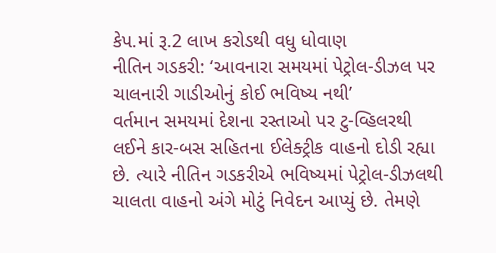કેપ.માં રૂ.2 લાખ કરોડથી વધુ ધોવાણ
નીતિન ગડકરી: ‘આવનારા સમયમાં પેટ્રોલ-ડીઝલ પર ચાલનારી ગાડીઓનું કોઈ ભવિષ્ય નથી’
વર્તમાન સમયમાં દેશના રસ્તાઓ પર ટુ-વ્હિલરથી લઈને કાર-બસ સહિતના ઈલેક્ટ્રીક વાહનો દોડી રહ્યા છે. ત્યારે નીતિન ગડકરીએ ભવિષ્યમાં પેટ્રોલ-ડીઝલથી ચાલતા વાહનો અંગે મોટું નિવેદન આપ્યું છે. તેમણે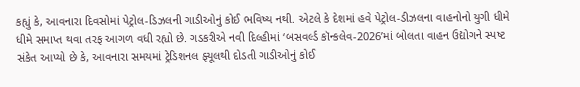કહ્યું કે, આવનારા દિવસોમાં પેટ્રોલ-ડિઝલની ગાડીઓનું કોઈ ભવિષ્ય નથી. એટલે કે દેશમાં હવે પેટ્રોલ-ડીઝલના વાહનોનો યુગી ધીમે ધીમે સમાપ્ત થવા તરફ આગળ વધી રહ્યો છે. ગડકરીએ નવી દિલ્હીમાં ‘બસવર્લ્ડ કૉન્કલેવ-2026’માં બોલતા વાહન ઉદ્યોગને સ્પષ્ટ સંકેત આપ્યો છે કે, આવનારા સમયમાં ટ્રેડિશનલ ફ્યૂલથી દોડતી ગાડીઓનું કોઈ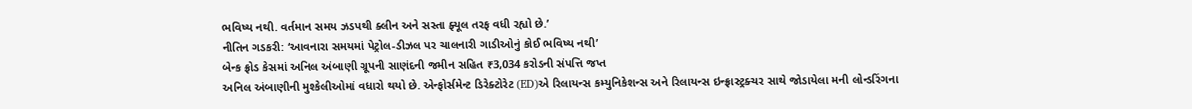ભવિષ્ય નથી. વર્તમાન સમય ઝડપથી ક્લીન અને સસ્તા ફ્યૂલ તરફ વધી રહ્યો છે.’
નીતિન ગડકરી: ‘આવનારા સમયમાં પેટ્રોલ-ડીઝલ પર ચાલનારી ગાડીઓનું કોઈ ભવિષ્ય નથી’
બેન્ક ફ્રોડ કેસમાં અનિલ અંબાણી ગ્રૂપની સાણંદની જમીન સહિત ₹3,034 કરોડની સંપત્તિ જપ્ત
અનિલ અંબાણીની મુશ્કેલીઓમાં વધારો થયો છે. એન્ફોર્સમેન્ટ ડિરેક્ટોરેટ (ED)એ રિલાયન્સ કમ્યુનિકેશન્સ અને રિલાયન્સ ઇન્ફ્રાસ્ટ્રક્ચર સાથે જોડાયેલા મની લોન્ડરિંગના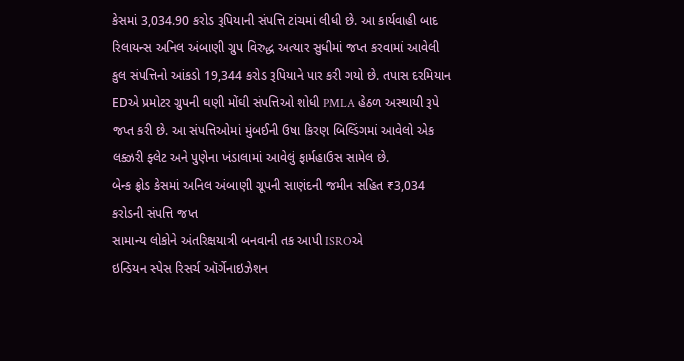કેસમાં 3,034.90 કરોડ રૂપિયાની સંપત્તિ ટાંચમાં લીધી છે. આ કાર્યવાહી બાદ રિલાયન્સ અનિલ અંબાણી ગ્રુપ વિરુદ્ધ અત્યાર સુધીમાં જપ્ત કરવામાં આવેલી કુલ સંપત્તિનો આંકડો 19,344 કરોડ રૂપિયાને પાર કરી ગયો છે. તપાસ દરમિયાન EDએ પ્રમોટર ગ્રુપની ઘણી મોંઘી સંપત્તિઓ શોધી PMLA હેઠળ અસ્થાયી રૂપે જપ્ત કરી છે. આ સંપત્તિઓમાં મુંબઈની ઉષા કિરણ બિલ્ડિંગમાં આવેલો એક લક્ઝરી ફ્લેટ અને પુણેના ખંડાલામાં આવેલું ફાર્મહાઉસ સામેલ છે.
બેન્ક ફ્રોડ કેસમાં અનિલ અંબાણી ગ્રૂપની સાણંદની જમીન સહિત ₹3,034 કરોડની સંપત્તિ જપ્ત
સામાન્ય લોકોને અંતરિક્ષયાત્રી બનવાની તક આપી ISROએ
ઇન્ડિયન સ્પેસ રિસર્ચ ઑર્ગેનાઇઝેશન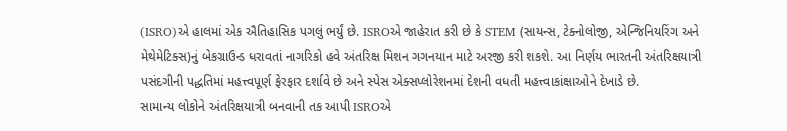(ISRO)એ હાલમાં એક ઐતિહાસિક પગલું ભર્યું છે. ISROએ જાહેરાત કરી છે કે STEM (સાયન્સ, ટેક્નોલોજી, એન્જિનિયરિંગ અને મેથેમેટિક્સ)નું બેકગ્રાઉન્ડ ધરાવતાં નાગરિકો હવે અંતરિક્ષ મિશન ગગનયાન માટે અરજી કરી શકશે. આ નિર્ણય ભારતની અંતરિક્ષયાત્રી પસંદગીની પદ્ધતિમાં મહત્ત્વપૂર્ણ ફેરફાર દર્શાવે છે અને સ્પેસ એક્સપ્લોરેશનમાં દેશની વધતી મહત્ત્વાકાંક્ષાઓને દેખાડે છે.
સામાન્ય લોકોને અંતરિક્ષયાત્રી બનવાની તક આપી ISROએ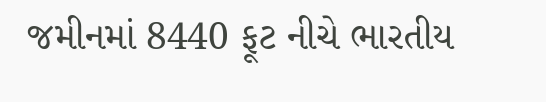જમીનમાં 8440 ફૂટ નીચે ભારતીય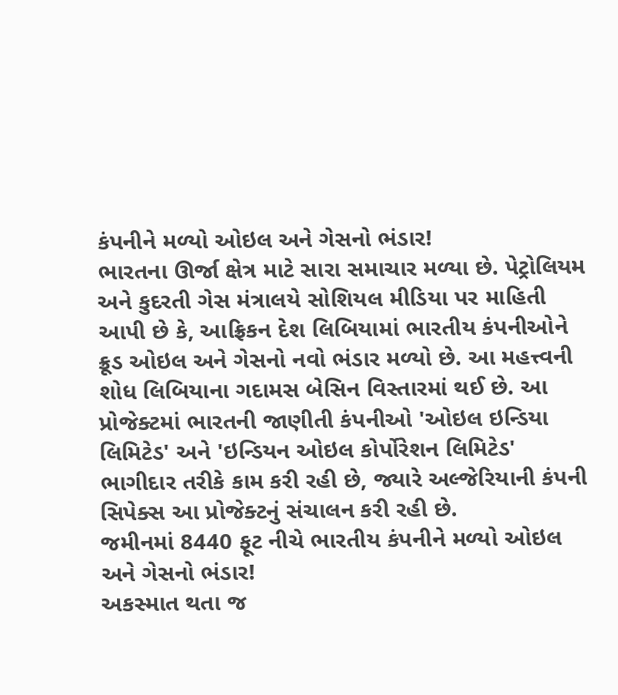કંપનીને મળ્યો ઓઇલ અને ગેસનો ભંડાર!
ભારતના ઊર્જા ક્ષેત્ર માટે સારા સમાચાર મળ્યા છે. પેટ્રોલિયમ અને કુદરતી ગેસ મંત્રાલયે સોશિયલ મીડિયા પર માહિતી આપી છે કે, આફ્રિકન દેશ લિબિયામાં ભારતીય કંપનીઓને ક્રૂડ ઓઇલ અને ગેસનો નવો ભંડાર મળ્યો છે. આ મહત્ત્વની શોધ લિબિયાના ગદામસ બેસિન વિસ્તારમાં થઈ છે. આ પ્રોજેક્ટમાં ભારતની જાણીતી કંપનીઓ 'ઓઇલ ઇન્ડિયા લિમિટેડ' અને 'ઇન્ડિયન ઓઇલ કોર્પોરેશન લિમિટેડ' ભાગીદાર તરીકે કામ કરી રહી છે, જ્યારે અલ્જેરિયાની કંપની સિપેક્સ આ પ્રોજેક્ટનું સંચાલન કરી રહી છે.
જમીનમાં 8440 ફૂટ નીચે ભારતીય કંપનીને મળ્યો ઓઇલ અને ગેસનો ભંડાર!
અકસ્માત થતા જ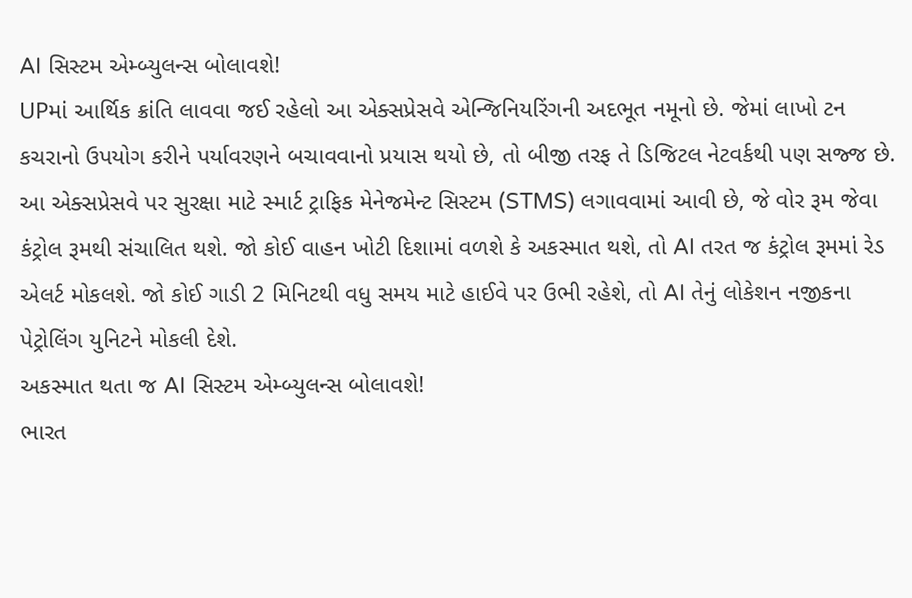AI સિસ્ટમ એમ્બ્યુલન્સ બોલાવશે!
UPમાં આર્થિક ક્રાંતિ લાવવા જઈ રહેલો આ એક્સપ્રેસવે એન્જિનિયરિંગની અદભૂત નમૂનો છે. જેમાં લાખો ટન કચરાનો ઉપયોગ કરીને પર્યાવરણને બચાવવાનો પ્રયાસ થયો છે, તો બીજી તરફ તે ડિજિટલ નેટવર્કથી પણ સજ્જ છે. આ એક્સપ્રેસવે પર સુરક્ષા માટે સ્માર્ટ ટ્રાફિક મેનેજમેન્ટ સિસ્ટમ (STMS) લગાવવામાં આવી છે, જે વોર રૂમ જેવા કંટ્રોલ રૂમથી સંચાલિત થશે. જો કોઈ વાહન ખોટી દિશામાં વળશે કે અકસ્માત થશે, તો AI તરત જ કંટ્રોલ રૂમમાં રેડ એલર્ટ મોકલશે. જો કોઈ ગાડી 2 મિનિટથી વધુ સમય માટે હાઈવે પર ઉભી રહેશે, તો AI તેનું લોકેશન નજીકના પેટ્રોલિંગ યુનિટને મોકલી દેશે.
અકસ્માત થતા જ AI સિસ્ટમ એમ્બ્યુલન્સ બોલાવશે!
ભારત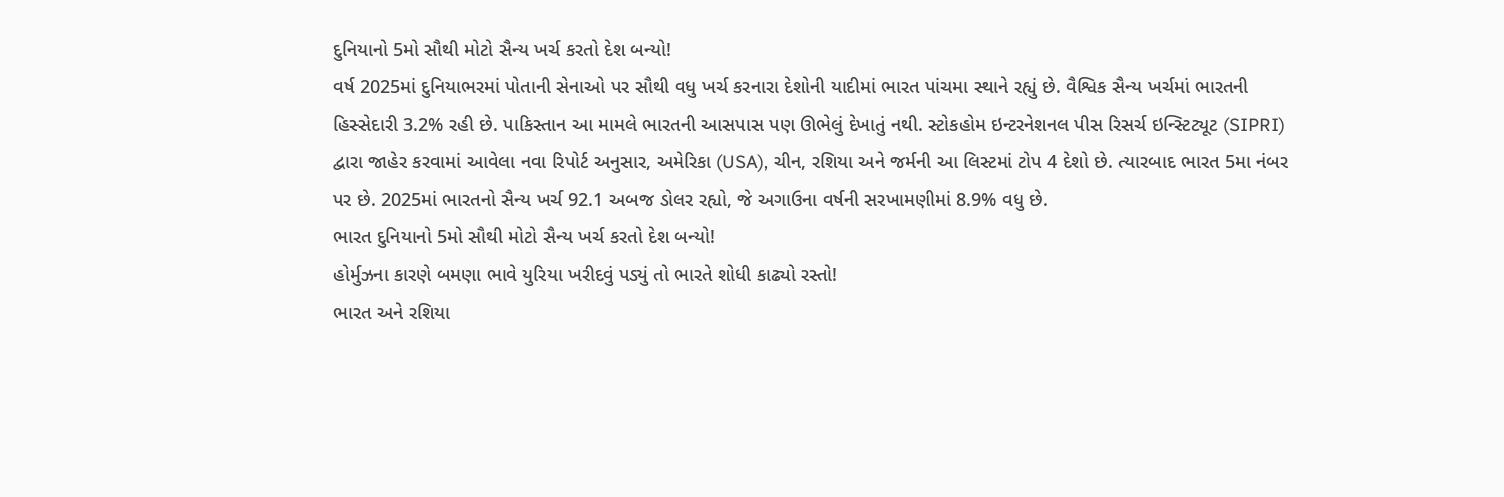દુનિયાનો 5મો સૌથી મોટો સૈન્ય ખર્ચ કરતો દેશ બન્યો!
વર્ષ 2025માં દુનિયાભરમાં પોતાની સેનાઓ પર સૌથી વધુ ખર્ચ કરનારા દેશોની યાદીમાં ભારત પાંચમા સ્થાને રહ્યું છે. વૈશ્વિક સૈન્ય ખર્ચમાં ભારતની હિસ્સેદારી 3.2% રહી છે. પાકિસ્તાન આ મામલે ભારતની આસપાસ પણ ઊભેલું દેખાતું નથી. સ્ટોકહોમ ઇન્ટરનેશનલ પીસ રિસર્ચ ઇન્સ્ટિટ્યૂટ (SIPRI) દ્વારા જાહેર કરવામાં આવેલા નવા રિપોર્ટ અનુસાર, અમેરિકા (USA), ચીન, રશિયા અને જર્મની આ લિસ્ટમાં ટોપ 4 દેશો છે. ત્યારબાદ ભારત 5મા નંબર પર છે. 2025માં ભારતનો સૈન્ય ખર્ચ 92.1 અબજ ડોલર રહ્યો, જે અગાઉના વર્ષની સરખામણીમાં 8.9% વધુ છે.
ભારત દુનિયાનો 5મો સૌથી મોટો સૈન્ય ખર્ચ કરતો દેશ બન્યો!
હોર્મુઝના કારણે બમણા ભાવે યુરિયા ખરીદવું પડ્યું તો ભારતે શોધી કાઢ્યો રસ્તો!
ભારત અને રશિયા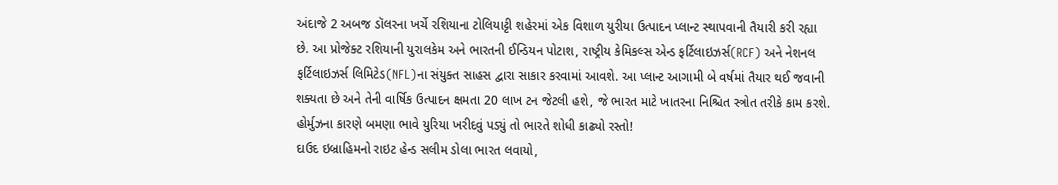અંદાજે 2 અબજ ડૉલરના ખર્ચે રશિયાના ટોલિયાટ્ટી શહેરમાં એક વિશાળ યુરીયા ઉત્પાદન પ્લાન્ટ સ્થાપવાની તૈયારી કરી રહ્યા છે. આ પ્રોજેક્ટ રશિયાની યુરાલકેમ અને ભારતની ઈન્ડિયન પોટાશ, રાષ્ટ્રીય કેમિકલ્સ એન્ડ ફર્ટિલાઇઝર્સ(RCF) અને નેશનલ ફર્ટિલાઇઝર્સ લિમિટેડ(NFL)ના સંયુક્ત સાહસ દ્વારા સાકાર કરવામાં આવશે. આ પ્લાન્ટ આગામી બે વર્ષમાં તૈયાર થઈ જવાની શક્યતા છે અને તેની વાર્ષિક ઉત્પાદન ક્ષમતા 20 લાખ ટન જેટલી હશે, જે ભારત માટે ખાતરના નિશ્ચિત સ્ત્રોત તરીકે કામ કરશે.
હોર્મુઝના કારણે બમણા ભાવે યુરિયા ખરીદવું પડ્યું તો ભારતે શોધી કાઢ્યો રસ્તો!
દાઉદ ઇબ્રાહિમનો રાઇટ હેન્ડ સલીમ ડોલા ભારત લવાયો,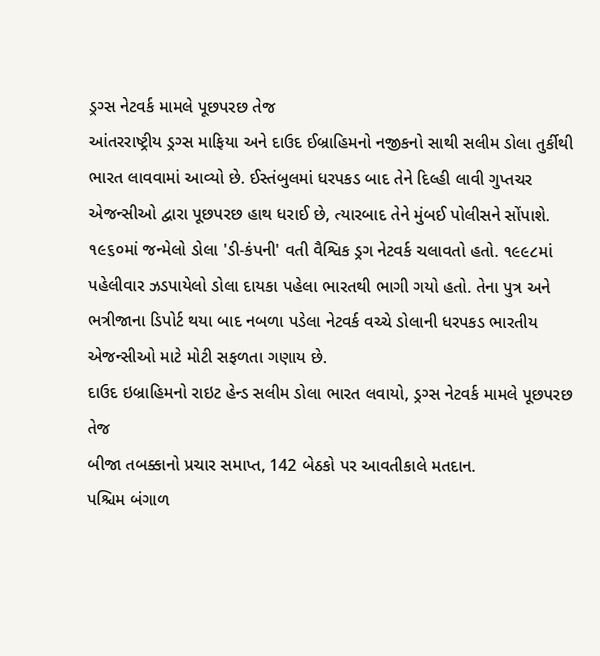ડ્રગ્સ નેટવર્ક મામલે પૂછપરછ તેજ
આંતરરાષ્ટ્રીય ડ્રગ્સ માફિયા અને દાઉદ ઈબ્રાહિમનો નજીકનો સાથી સલીમ ડોલા તુર્કીથી ભારત લાવવામાં આવ્યો છે. ઈસ્તંબુલમાં ધરપકડ બાદ તેને દિલ્હી લાવી ગુપ્તચર એજન્સીઓ દ્વારા પૂછપરછ હાથ ધરાઈ છે, ત્યારબાદ તેને મુંબઈ પોલીસને સોંપાશે. ૧૯૬૦માં જન્મેલો ડોલા 'ડી-કંપની' વતી વૈશ્વિક ડ્રગ નેટવર્ક ચલાવતો હતો. ૧૯૯૮માં પહેલીવાર ઝડપાયેલો ડોલા દાયકા પહેલા ભારતથી ભાગી ગયો હતો. તેના પુત્ર અને ભત્રીજાના ડિપોર્ટ થયા બાદ નબળા પડેલા નેટવર્ક વચ્ચે ડોલાની ધરપકડ ભારતીય એજન્સીઓ માટે મોટી સફળતા ગણાય છે.
દાઉદ ઇબ્રાહિમનો રાઇટ હેન્ડ સલીમ ડોલા ભારત લવાયો, ડ્રગ્સ નેટવર્ક મામલે પૂછપરછ તેજ
બીજા તબક્કાનો પ્રચાર સમાપ્ત, 142 બેઠકો પર આવતીકાલે મતદાન.
પશ્ચિમ બંગાળ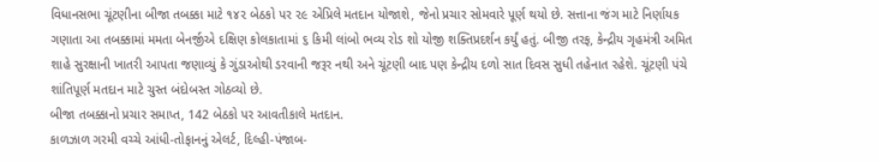વિધાનસભા ચૂંટણીના બીજા તબક્કા માટે ૧૪૨ બેઠકો પર ૨૯ એપ્રિલે મતદાન યોજાશે, જેનો પ્રચાર સોમવારે પૂર્ણ થયો છે. સત્તાના જંગ માટે નિર્ણાયક ગણાતા આ તબક્કામાં મમતા બેનર્જીએ દક્ષિણ કોલકાતામાં ૬ કિમી લાંબો ભવ્ય રોડ શો યોજી શક્તિપ્રદર્શન કર્યું હતું. બીજી તરફ, કેન્દ્રીય ગૃહમંત્રી અમિત શાહે સુરક્ષાની ખાતરી આપતા જણાવ્યું કે ગુંડાઓથી ડરવાની જરૂર નથી અને ચૂંટણી બાદ પણ કેન્દ્રીય દળો સાત દિવસ સુધી તહેનાત રહેશે. ચૂંટણી પંચે શાંતિપૂર્ણ મતદાન માટે ચુસ્ત બંદોબસ્ત ગોઠવ્યો છે.
બીજા તબક્કાનો પ્રચાર સમાપ્ત, 142 બેઠકો પર આવતીકાલે મતદાન.
કાળઝાળ ગરમી વચ્ચે આંધી-તોફાનનું એલર્ટ, દિલ્હી-પંજાબ-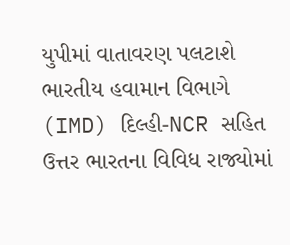યુપીમાં વાતાવરણ પલટાશે
ભારતીય હવામાન વિભાગે (IMD) દિલ્હી-NCR સહિત ઉત્તર ભારતના વિવિધ રાજ્યોમાં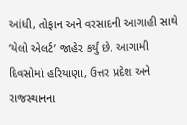આંધી, તોફાન અને વરસાદની આગાહી સાથે ‘યેલો એલર્ટ’ જાહેર કર્યું છે. આગામી દિવસોમાં હરિયાણા, ઉત્તર પ્રદેશ અને રાજસ્થાનના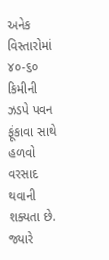અનેક વિસ્તારોમાં ૪૦-૬૦ કિમીની ઝડપે પવન ફૂંકાવા સાથે હળવો વરસાદ થવાની શક્યતા છે. જ્યારે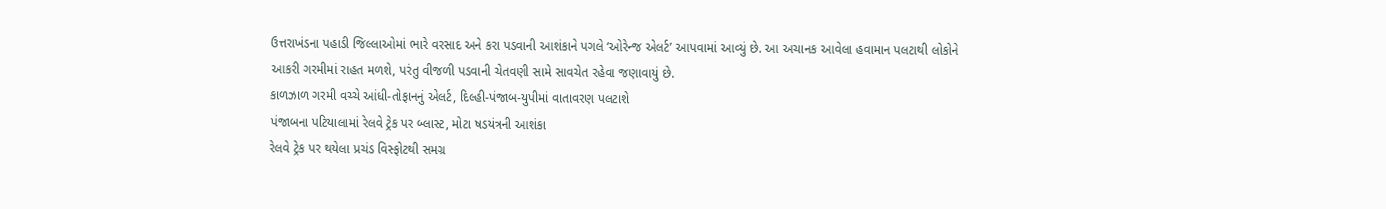ઉત્તરાખંડના પહાડી જિલ્લાઓમાં ભારે વરસાદ અને કરા પડવાની આશંકાને પગલે ‘ઓરેન્જ એલર્ટ’ આપવામાં આવ્યું છે. આ અચાનક આવેલા હવામાન પલટાથી લોકોને આકરી ગરમીમાં રાહત મળશે, પરંતુ વીજળી પડવાની ચેતવણી સામે સાવચેત રહેવા જણાવાયું છે.
કાળઝાળ ગરમી વચ્ચે આંધી-તોફાનનું એલર્ટ, દિલ્હી-પંજાબ-યુપીમાં વાતાવરણ પલટાશે
પંજાબના પટિયાલામાં રેલવે ટ્રેક પર બ્લાસ્ટ, મોટા ષડયંત્રની આશંકા
રેલવે ટ્રેક પર થયેલા પ્રચંડ વિસ્ફોટથી સમગ્ર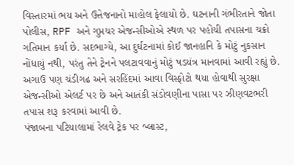વિસ્તારમાં ભય અને ઉત્તેજનાનો માહોલ ફેલાયો છે. ઘટનાની ગંભીરતાને જોતા પોલીસ, RPF અને ગુપ્તચર એજન્સીઓએ સ્થળ પર પહોંચી તપાસના ચક્રો ગતિમાન કર્યા છે. સદભાગ્યે, આ દુર્ઘટનામાં કોઈ જાનહાનિ કે મોટું નુકસાન નોંધાયું નથી, પરંતુ તેને ટ્રેનને પલટાવવાનું મોટું ષડયંત્ર માનવામાં આવી રહ્યું છે. અગાઉ પણ ચંડીગઢ અને સરહિંદમાં આવા વિસ્ફોટો થયા હોવાથી સુરક્ષા એજન્સીઓ એલર્ટ પર છે અને આતંકી સંડોવણીના પાસા પર ઝીણવટભરી તપાસ શરૂ કરવામાં આવી છે.
પંજાબના પટિયાલામાં રેલવે ટ્રેક પર બ્લાસ્ટ,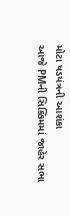મોટા ષડયંત્રની આશંકા
આજે PMની સિક્કિમમાં જાહેર સભા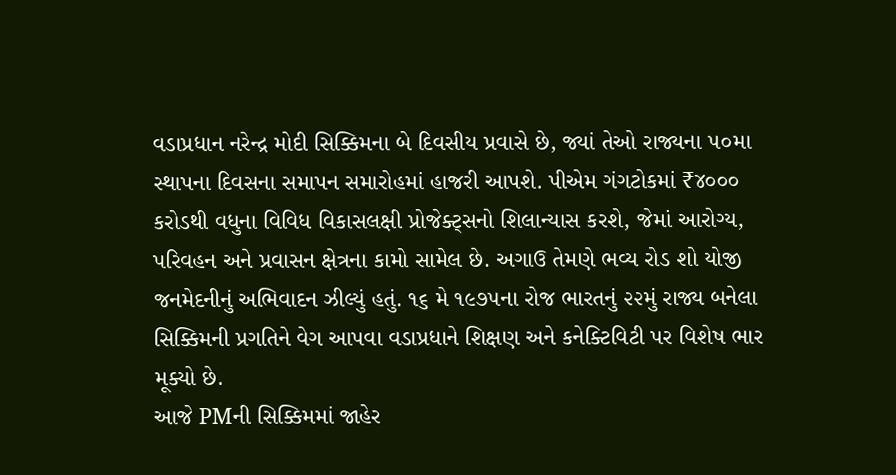વડાપ્રધાન નરેન્દ્ર મોદી સિક્કિમના બે દિવસીય પ્રવાસે છે, જ્યાં તેઓ રાજ્યના ૫૦મા સ્થાપના દિવસના સમાપન સમારોહમાં હાજરી આપશે. પીએમ ગંગટોકમાં ₹૪૦૦૦ કરોડથી વધુના વિવિધ વિકાસલક્ષી પ્રોજેક્ટ્સનો શિલાન્યાસ કરશે, જેમાં આરોગ્ય, પરિવહન અને પ્રવાસન ક્ષેત્રના કામો સામેલ છે. અગાઉ તેમણે ભવ્ય રોડ શો યોજી જનમેદનીનું અભિવાદન ઝીલ્યું હતું. ૧૬ મે ૧૯૭૫ના રોજ ભારતનું ૨૨મું રાજ્ય બનેલા સિક્કિમની પ્રગતિને વેગ આપવા વડાપ્રધાને શિક્ષણ અને કનેક્ટિવિટી પર વિશેષ ભાર મૂક્યો છે.
આજે PMની સિક્કિમમાં જાહેર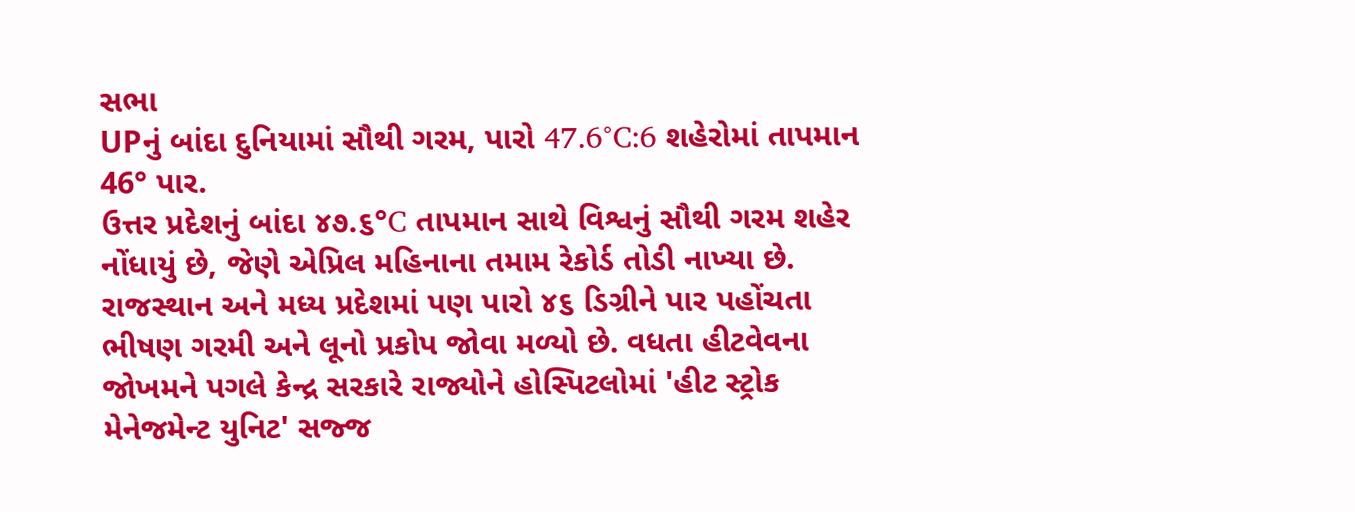સભા
UPનું બાંદા દુનિયામાં સૌથી ગરમ, પારો 47.6°C:6 શહેરોમાં તાપમાન 46° પાર.
ઉત્તર પ્રદેશનું બાંદા ૪૭.૬°C તાપમાન સાથે વિશ્વનું સૌથી ગરમ શહેર નોંધાયું છે, જેણે એપ્રિલ મહિનાના તમામ રેકોર્ડ તોડી નાખ્યા છે. રાજસ્થાન અને મધ્ય પ્રદેશમાં પણ પારો ૪૬ ડિગ્રીને પાર પહોંચતા ભીષણ ગરમી અને લૂનો પ્રકોપ જોવા મળ્યો છે. વધતા હીટવેવના જોખમને પગલે કેન્દ્ર સરકારે રાજ્યોને હોસ્પિટલોમાં 'હીટ સ્ટ્રોક મેનેજમેન્ટ યુનિટ' સજ્જ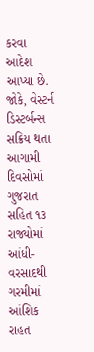કરવા આદેશ આપ્યા છે. જોકે, વેસ્ટર્ન ડિસ્ટર્બન્સ સક્રિય થતા આગામી દિવસોમાં ગુજરાત સહિત ૧૩ રાજ્યોમાં આંધી-વરસાદથી ગરમીમાં આંશિક રાહત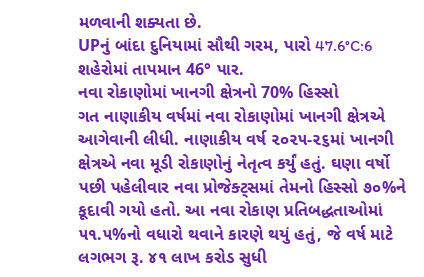મળવાની શક્યતા છે.
UPનું બાંદા દુનિયામાં સૌથી ગરમ, પારો 47.6°C:6 શહેરોમાં તાપમાન 46° પાર.
નવા રોકાણોમાં ખાનગી ક્ષેત્રનો 70% હિસ્સો
ગત નાણાકીય વર્ષમાં નવા રોકાણોમાં ખાનગી ક્ષેત્રએ આગેવાની લીધી. નાણાકીય વર્ષ ૨૦૨૫-૨૬માં ખાનગી ક્ષેત્રએ નવા મૂડી રોકાણોનું નેતૃત્વ કર્યું હતું. ઘણા વર્ષો પછી પહેલીવાર નવા પ્રોજેક્ટ્સમાં તેમનો હિસ્સો ૭૦%ને કૂદાવી ગયો હતો. આ નવા રોકાણ પ્રતિબદ્ધતાઓમાં ૫૧.૫%નો વધારો થવાને કારણે થયું હતું, જે વર્ષ માટે લગભગ રૂ. ૪૧ લાખ કરોડ સુધી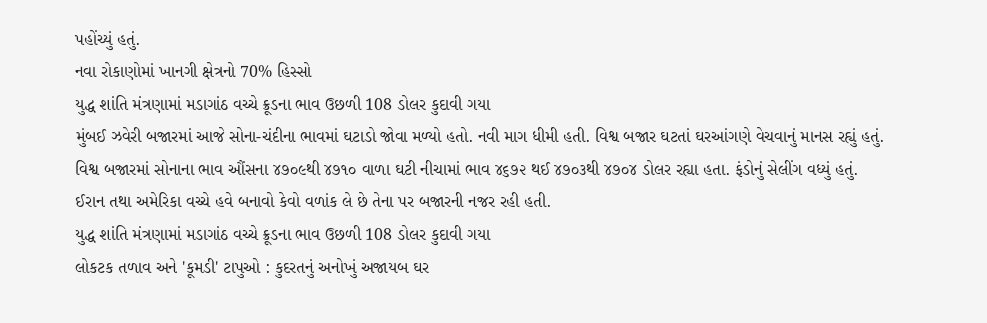પહોંચ્યું હતું.
નવા રોકાણોમાં ખાનગી ક્ષેત્રનો 70% હિસ્સો
યુદ્ધ શાંતિ મંત્રણામાં મડાગાંઠ વચ્ચે ક્રૂડના ભાવ ઉછળી 108 ડોલર કુદાવી ગયા
મુંબઈ ઝવેરી બજારમાં આજે સોના-ચંદીના ભાવમાં ઘટાડો જોવા મળ્યો હતો. નવી માગ ધીમી હતી. વિશ્વ બજાર ઘટતાં ઘરઆંગણે વેચવાનું માનસ રહ્યું હતું. વિશ્વ બજારમાં સોનાના ભાવ ઔંસના ૪૭૦૯થી ૪૭૧૦ વાળા ઘટી નીચામાં ભાવ ૪૬૭૨ થઈ ૪૭૦૩થી ૪૭૦૪ ડોલર રહ્યા હતા. ફંડોનું સેલીંગ વધ્યું હતું. ઈરાન તથા અમેરિકા વચ્ચે હવે બનાવો કેવો વળાંક લે છે તેના પર બજારની નજર રહી હતી.
યુદ્ધ શાંતિ મંત્રણામાં મડાગાંઠ વચ્ચે ક્રૂડના ભાવ ઉછળી 108 ડોલર કુદાવી ગયા
લોકટક તળાવ અને 'કૂમડી' ટાપુઓ : કુદરતનું અનોખું અજાયબ ઘર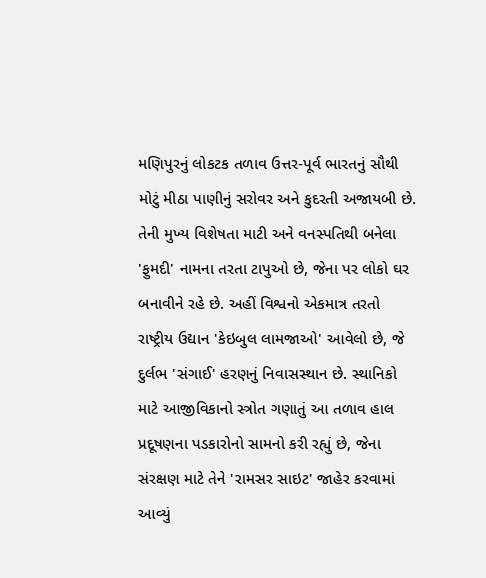મણિપુરનું લોકટક તળાવ ઉત્તર-પૂર્વ ભારતનું સૌથી મોટું મીઠા પાણીનું સરોવર અને કુદરતી અજાયબી છે. તેની મુખ્ય વિશેષતા માટી અને વનસ્પતિથી બનેલા 'ફુમદી' નામના તરતા ટાપુઓ છે, જેના પર લોકો ઘર બનાવીને રહે છે. અહીં વિશ્વનો એકમાત્ર તરતો રાષ્ટ્રીય ઉદ્યાન 'કેઇબુલ લામજાઓ' આવેલો છે, જે દુર્લભ 'સંગાઈ' હરણનું નિવાસસ્થાન છે. સ્થાનિકો માટે આજીવિકાનો સ્ત્રોત ગણાતું આ તળાવ હાલ પ્રદૂષણના પડકારોનો સામનો કરી રહ્યું છે, જેના સંરક્ષણ માટે તેને 'રામસર સાઇટ' જાહેર કરવામાં આવ્યું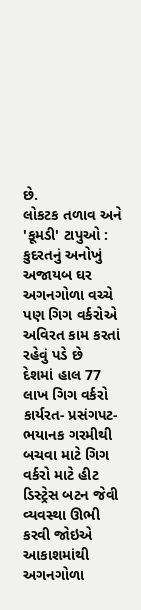છે.
લોકટક તળાવ અને 'કૂમડી' ટાપુઓ : કુદરતનું અનોખું અજાયબ ઘર
અગનગોળા વચ્ચે પણ ગિગ વર્કરોએ અવિરત કામ કરતાં રહેવું પડે છે
દેશમાં હાલ 77 લાખ ગિગ વર્કરો કાર્યરત- પ્રસંગપટ- ભયાનક ગરમીથી બચવા માટે ગિગ વર્કરો માટે હીટ ડિસ્ટ્રેસ બટન જેવી વ્યવસ્થા ઊભી કરવી જોઇએ આકાશમાંથી અગનગોળા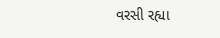વરસી રહ્યા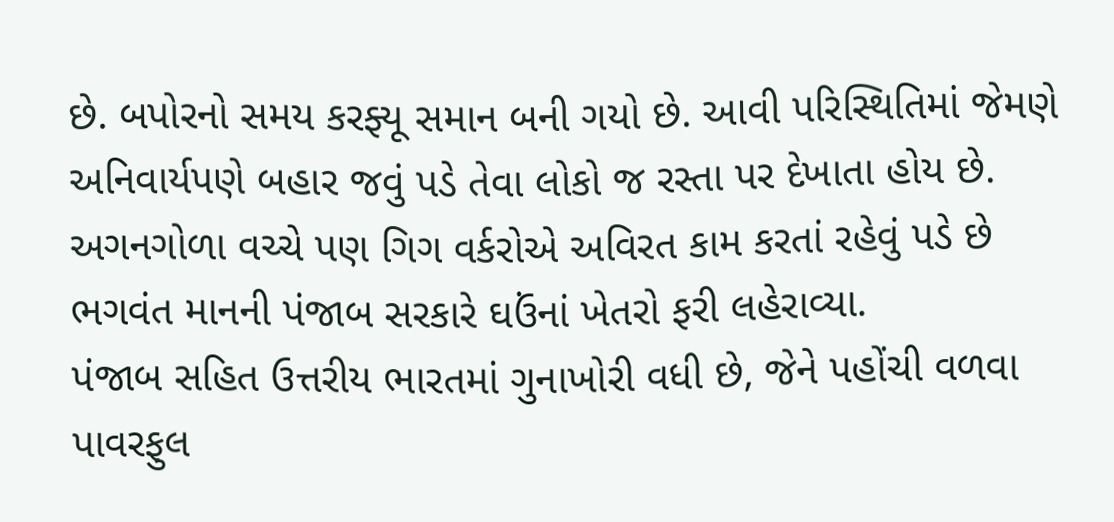છે. બપોરનો સમય કરફ્યૂ સમાન બની ગયો છે. આવી પરિસ્થિતિમાં જેમણે અનિવાર્યપણે બહાર જવું પડે તેવા લોકો જ રસ્તા પર દેખાતા હોય છે.
અગનગોળા વચ્ચે પણ ગિગ વર્કરોએ અવિરત કામ કરતાં રહેવું પડે છે
ભગવંત માનની પંજાબ સરકારે ઘઉંનાં ખેતરો ફરી લહેરાવ્યા.
પંજાબ સહિત ઉત્તરીય ભારતમાં ગુનાખોરી વધી છે, જેને પહોંચી વળવા પાવરફુલ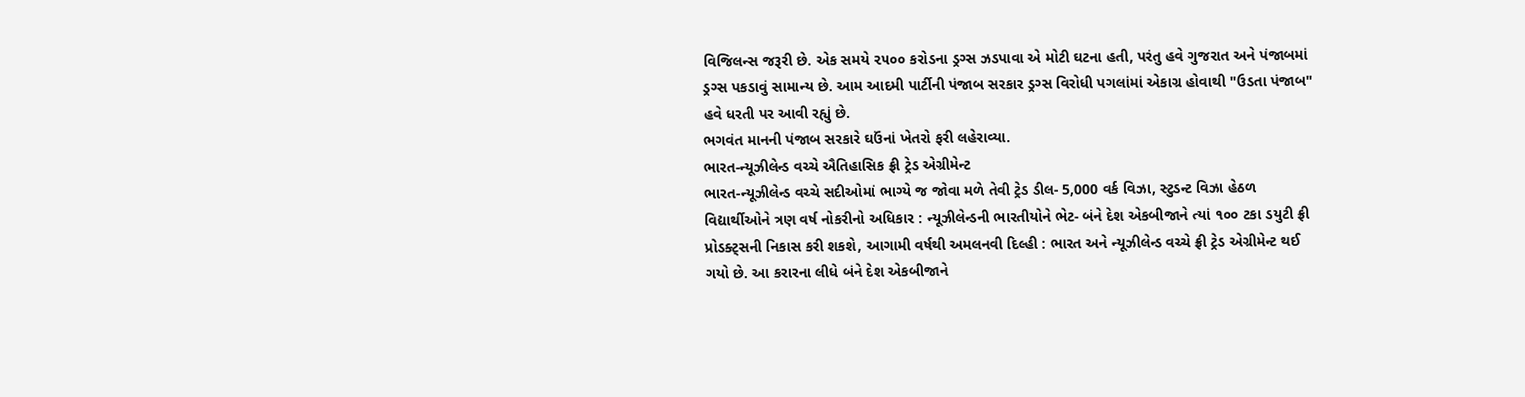વિજિલન્સ જરૂરી છે. એક સમયે ૨૫૦૦ કરોડના ડ્રગ્સ ઝડપાવા એ મોટી ઘટના હતી, પરંતુ હવે ગુજરાત અને પંજાબમાં ડ્રગ્સ પકડાવું સામાન્ય છે. આમ આદમી પાર્ટીની પંજાબ સરકાર ડ્રગ્સ વિરોધી પગલાંમાં એકાગ્ર હોવાથી "ઉડતા પંજાબ" હવે ધરતી પર આવી રહ્યું છે.
ભગવંત માનની પંજાબ સરકારે ઘઉંનાં ખેતરો ફરી લહેરાવ્યા.
ભારત-ન્યૂઝીલેન્ડ વચ્ચે ઐતિહાસિક ફ્રી ટ્રેડ એગ્રીમેન્ટ
ભારત-ન્યૂઝીલેન્ડ વચ્ચે સદીઓમાં ભાગ્યે જ જોવા મળે તેવી ટ્રેડ ડીલ- 5,000 વર્ક વિઝા, સ્ટુડન્ટ વિઝા હેઠળ વિદ્યાર્થીઓને ત્રણ વર્ષ નોકરીનો અધિકાર : ન્યૂઝીલેન્ડની ભારતીયોને ભેટ- બંને દેશ એકબીજાને ત્યાં ૧૦૦ ટકા ડયુટી ફ્રી પ્રોડક્ટ્સની નિકાસ કરી શકશે, આગામી વર્ષથી અમલનવી દિલ્હી : ભારત અને ન્યૂઝીલેન્ડ વચ્ચે ફ્રી ટ્રેડ એગ્રીમેન્ટ થઈ ગયો છે. આ કરારના લીધે બંને દેશ એકબીજાને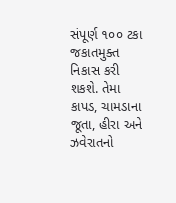સંપૂર્ણ ૧૦૦ ટકા જકાતમુક્ત નિકાસ કરી શકશે. તેમા કાપડ, ચામડાના જૂતા, હીરા અને ઝવેરાતનો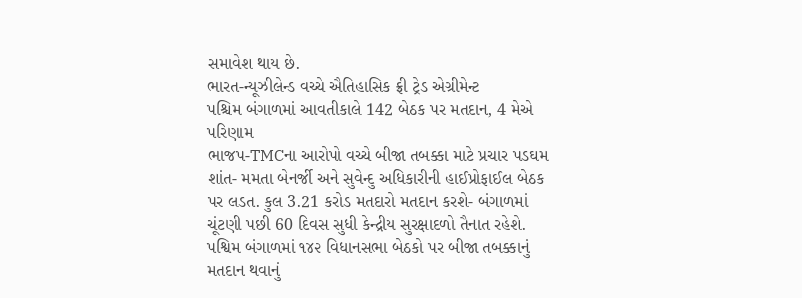સમાવેશ થાય છે.
ભારત-ન્યૂઝીલેન્ડ વચ્ચે ઐતિહાસિક ફ્રી ટ્રેડ એગ્રીમેન્ટ
પશ્ચિમ બંગાળમાં આવતીકાલે 142 બેઠક પર મતદાન, 4 મેએ પરિણામ
ભાજપ-TMCના આરોપો વચ્ચે બીજા તબક્કા માટે પ્રચાર પડઘમ શાંત- મમતા બેનર્જી અને સુવેન્દુ અધિકારીની હાઈપ્રોફાઈલ બેઠક પર લડત. કુલ 3.21 કરોડ મતદારો મતદાન કરશે- બંગાળમાં ચૂંટણી પછી 60 દિવસ સુધી કેન્દ્રીય સુરક્ષાદળો તૈનાત રહેશે. પશ્વિમ બંગાળમાં ૧૪૨ વિધાનસભા બેઠકો પર બીજા તબક્કાનું મતદાન થવાનું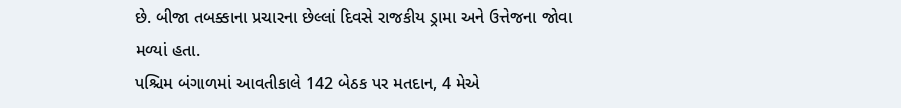છે. બીજા તબક્કાના પ્રચારના છેલ્લાં દિવસે રાજકીય ડ્રામા અને ઉત્તેજના જોવા મળ્યાં હતા.
પશ્ચિમ બંગાળમાં આવતીકાલે 142 બેઠક પર મતદાન, 4 મેએ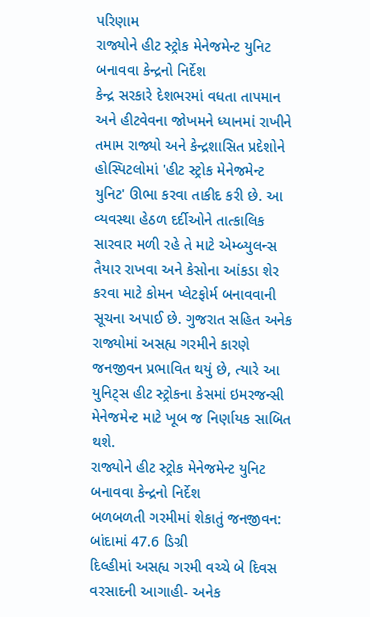પરિણામ
રાજ્યોને હીટ સ્ટ્રોક મેનેજમેન્ટ યુનિટ બનાવવા કેન્દ્રનો નિર્દેશ
કેન્દ્ર સરકારે દેશભરમાં વધતા તાપમાન અને હીટવેવના જોખમને ધ્યાનમાં રાખીને તમામ રાજ્યો અને કેન્દ્રશાસિત પ્રદેશોને હોસ્પિટલોમાં 'હીટ સ્ટ્રોક મેનેજમેન્ટ યુનિટ' ઊભા કરવા તાકીદ કરી છે. આ વ્યવસ્થા હેઠળ દર્દીઓને તાત્કાલિક સારવાર મળી રહે તે માટે એમ્બ્યુલન્સ તૈયાર રાખવા અને કેસોના આંકડા શેર કરવા માટે કોમન પ્લેટફોર્મ બનાવવાની સૂચના અપાઈ છે. ગુજરાત સહિત અનેક રાજ્યોમાં અસહ્ય ગરમીને કારણે જનજીવન પ્રભાવિત થયું છે, ત્યારે આ યુનિટ્સ હીટ સ્ટ્રોકના કેસમાં ઇમરજન્સી મેનેજમેન્ટ માટે ખૂબ જ નિર્ણાયક સાબિત થશે.
રાજ્યોને હીટ સ્ટ્રોક મેનેજમેન્ટ યુનિટ બનાવવા કેન્દ્રનો નિર્દેશ
બળબળતી ગરમીમાં શેકાતું જનજીવન: બાંદામાં 47.6 ડિગ્રી
દિલ્હીમાં અસહ્ય ગરમી વચ્ચે બે દિવસ વરસાદની આગાહી- અનેક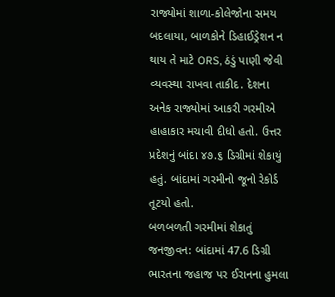રાજ્યોમાં શાળા-કોલેજોના સમય બદલાયા, બાળકોને ડિહાઈડ્રેશન ન થાય તે માટે ORS, ઠંડું પાણી જેવી વ્યવસ્થા રાખવા તાકીદ. દેશના અનેક રાજ્યોમાં આકરી ગરમીએ હાહાકાર મચાવી દીધો હતો. ઉત્તર પ્રદેશનું બાંદા ૪૭.૬ ડિગ્રીમાં શેકાયું હતું. બાંદામાં ગરમીનો જૂનો રેકોર્ડ તૂટયો હતો.
બળબળતી ગરમીમાં શેકાતું જનજીવન: બાંદામાં 47.6 ડિગ્રી
ભારતના જહાજ પર ઈરાનના હુમલા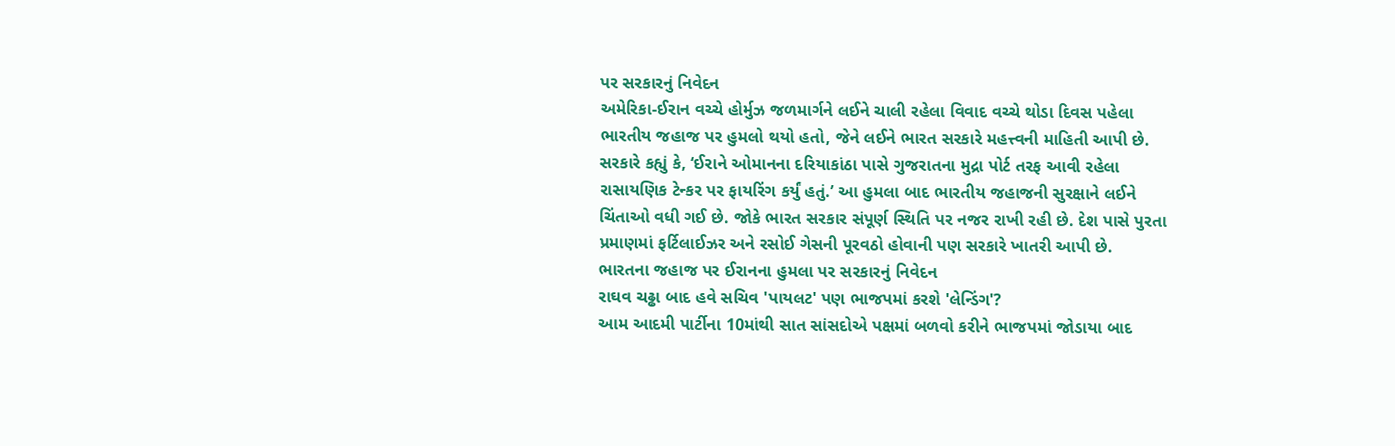પર સરકારનું નિવેદન
અમેરિકા-ઈરાન વચ્ચે હોર્મુઝ જળમાર્ગને લઈને ચાલી રહેલા વિવાદ વચ્ચે થોડા દિવસ પહેલા ભારતીય જહાજ પર હુમલો થયો હતો, જેને લઈને ભારત સરકારે મહત્ત્વની માહિતી આપી છે. સરકારે કહ્યું કે, ‘ઈરાને ઓમાનના દરિયાકાંઠા પાસે ગુજરાતના મુદ્રા પોર્ટ તરફ આવી રહેલા રાસાયણિક ટેન્કર પર ફાયરિંગ કર્યું હતું.’ આ હુમલા બાદ ભારતીય જહાજની સુરક્ષાને લઈને ચિંતાઓ વધી ગઈ છે. જોકે ભારત સરકાર સંપૂર્ણ સ્થિતિ પર નજર રાખી રહી છે. દેશ પાસે પુરતા પ્રમાણમાં ફર્ટિલાઈઝર અને રસોઈ ગેસની પૂરવઠો હોવાની પણ સરકારે ખાતરી આપી છે.
ભારતના જહાજ પર ઈરાનના હુમલા પર સરકારનું નિવેદન
રાઘવ ચઢ્ઢા બાદ હવે સચિવ 'પાયલટ' પણ ભાજપમાં કરશે 'લેન્ડિંગ'?
આમ આદમી પાર્ટીના 10માંથી સાત સાંસદોએ પક્ષમાં બળવો કરીને ભાજપમાં જોડાયા બાદ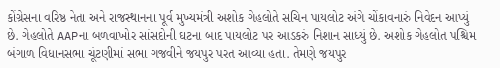કોંગ્રેસના વરિષ્ઠ નેતા અને રાજસ્થાનના પૂર્વ મુખ્યમંત્રી અશોક ગેહલોતે સચિન પાયલોટ અંગે ચોંકાવનારું નિવેદન આપ્યું છે. ગેહલોતે AAPના બળવાખોર સાંસદોની ઘટના બાદ પાયલોટ પર આડકરું નિશાન સાધ્યું છે. અશોક ગેહલોત પશ્ચિમ બંગાળ વિધાનસભા ચૂંટણીમાં સભા ગજવીને જયપુર પરત આવ્યા હતા. તેમણે જયપુર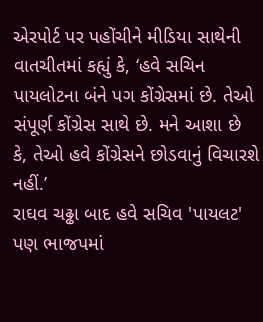એરપોર્ટ પર પહોંચીને મીડિયા સાથેની વાતચીતમાં કહ્યું કે, ‘હવે સચિન પાયલોટના બંને પગ કોંગ્રેસમાં છે. તેઓ સંપૂર્ણ કોંગ્રેસ સાથે છે. મને આશા છે કે, તેઓ હવે કોંગ્રેસને છોડવાનું વિચારશે નહીં.’
રાઘવ ચઢ્ઢા બાદ હવે સચિવ 'પાયલટ' પણ ભાજપમાં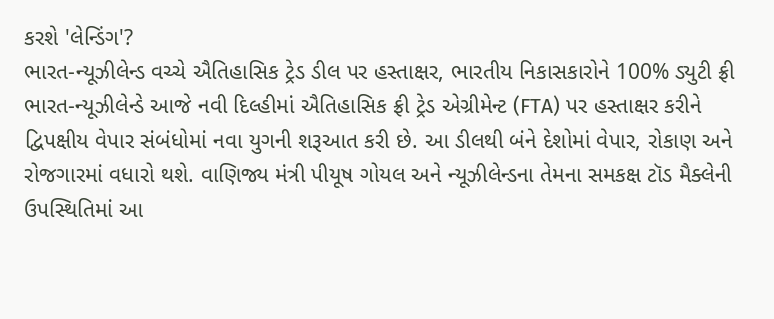કરશે 'લેન્ડિંગ'?
ભારત-ન્યૂઝીલેન્ડ વચ્ચે ઐતિહાસિક ટ્રેડ ડીલ પર હસ્તાક્ષર, ભારતીય નિકાસકારોને 100% ડ્યુટી ફ્રી
ભારત-ન્યૂઝીલેન્ડે આજે નવી દિલ્હીમાં ઐતિહાસિક ફ્રી ટ્રેડ એગ્રીમેન્ટ (FTA) પર હસ્તાક્ષર કરીને દ્વિપક્ષીય વેપાર સંબંધોમાં નવા યુગની શરૂઆત કરી છે. આ ડીલથી બંને દેશોમાં વેપાર, રોકાણ અને રોજગારમાં વધારો થશે. વાણિજ્ય મંત્રી પીયૂષ ગોયલ અને ન્યૂઝીલેન્ડના તેમના સમકક્ષ ટૉડ મૈક્લેની ઉપસ્થિતિમાં આ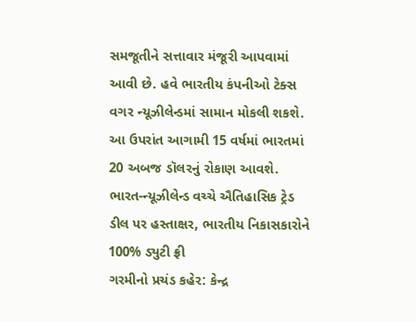સમજૂતીને સત્તાવાર મંજૂરી આપવામાં આવી છે. હવે ભારતીય કંપનીઓ ટેક્સ વગર ન્યૂઝીલેન્ડમાં સામાન મોકલી શકશે. આ ઉપરાંત આગામી 15 વર્ષમાં ભારતમાં 20 અબજ ડૉલરનું રોકાણ આવશે.
ભારત-ન્યૂઝીલેન્ડ વચ્ચે ઐતિહાસિક ટ્રેડ ડીલ પર હસ્તાક્ષર, ભારતીય નિકાસકારોને 100% ડ્યુટી ફ્રી
ગરમીનો પ્રચંડ કહેર: કેન્દ્ર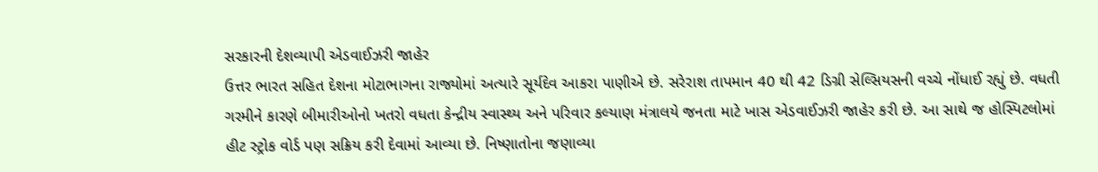સરકારની દેશવ્યાપી એડવાઈઝરી જાહેર
ઉત્તર ભારત સહિત દેશના મોટાભાગના રાજ્યોમાં અત્યારે સૂર્યદેવ આકરા પાણીએ છે. સરેરાશ તાપમાન 40 થી 42 ડિગ્રી સેલ્સિયસની વચ્ચે નોંધાઈ રહ્યું છે. વધતી ગરમીને કારણે બીમારીઓનો ખતરો વધતા કેન્દ્રીય સ્વાસ્થ્ય અને પરિવાર કલ્યાણ મંત્રાલયે જનતા માટે ખાસ એડવાઈઝરી જાહેર કરી છે. આ સાથે જ હોસ્પિટલોમાં હીટ સ્ટ્રોક વોર્ડ પણ સક્રિય કરી દેવામાં આવ્યા છે. નિષ્ણાતોના જણાવ્યા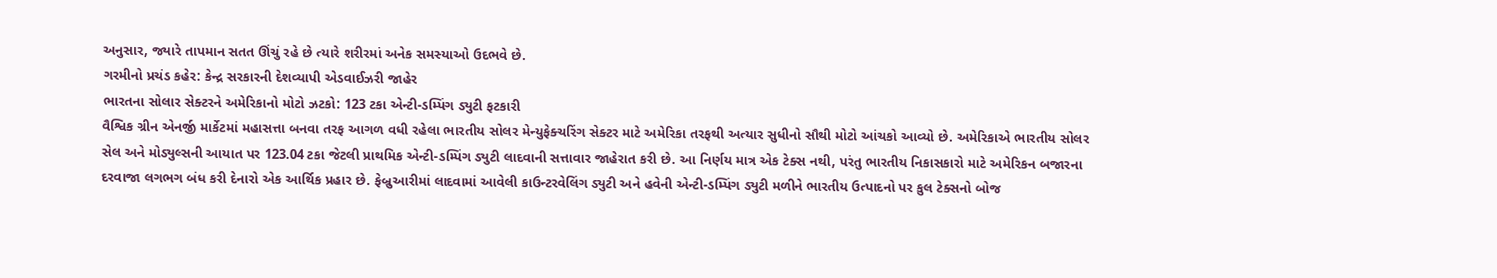અનુસાર, જ્યારે તાપમાન સતત ઊંચું રહે છે ત્યારે શરીરમાં અનેક સમસ્યાઓ ઉદભવે છે.
ગરમીનો પ્રચંડ કહેર: કેન્દ્ર સરકારની દેશવ્યાપી એડવાઈઝરી જાહેર
ભારતના સોલાર સેક્ટરને અમેરિકાનો મોટો ઝટકો: 123 ટકા એન્ટી-ડમ્પિંગ ડ્યુટી ફટકારી
વૈશ્વિક ગ્રીન એનર્જી માર્કેટમાં મહાસત્તા બનવા તરફ આગળ વધી રહેલા ભારતીય સોલર મેન્યુફેક્ચરિંગ સેક્ટર માટે અમેરિકા તરફથી અત્યાર સુધીનો સૌથી મોટો આંચકો આવ્યો છે. અમેરિકાએ ભારતીય સોલર સેલ અને મોડ્યુલ્સની આયાત પર 123.04 ટકા જેટલી પ્રાથમિક એન્ટી-ડમ્પિંગ ડ્યુટી લાદવાની સત્તાવાર જાહેરાત કરી છે. આ નિર્ણય માત્ર એક ટેક્સ નથી, પરંતુ ભારતીય નિકાસકારો માટે અમેરિકન બજારના દરવાજા લગભગ બંધ કરી દેનારો એક આર્થિક પ્રહાર છે. ફેબ્રુઆરીમાં લાદવામાં આવેલી કાઉન્ટરવેલિંગ ડ્યુટી અને હવેની એન્ટી-ડમ્પિંગ ડ્યુટી મળીને ભારતીય ઉત્પાદનો પર કુલ ટેક્સનો બોજ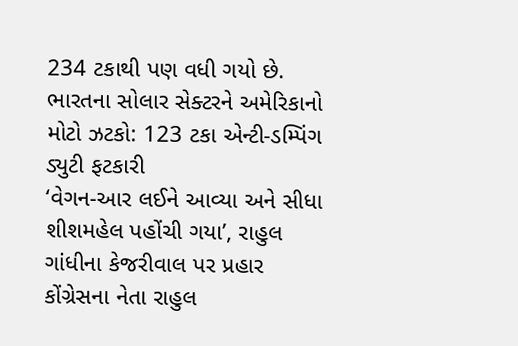234 ટકાથી પણ વધી ગયો છે.
ભારતના સોલાર સેક્ટરને અમેરિકાનો મોટો ઝટકો: 123 ટકા એન્ટી-ડમ્પિંગ ડ્યુટી ફટકારી
‘વેગન-આર લઈને આવ્યા અને સીધા શીશમહેલ પહોંચી ગયા’, રાહુલ ગાંધીના કેજરીવાલ પર પ્રહાર
કોંગ્રેસના નેતા રાહુલ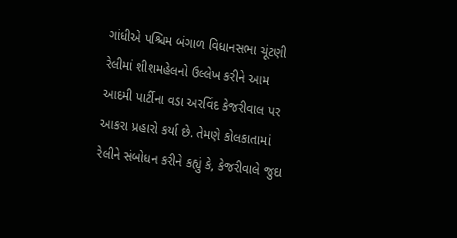ગાંધીએ પશ્ચિમ બંગાળ વિધાનસભા ચૂંટણી રેલીમાં શીશમહેલનો ઉલ્લેખ કરીને આમ આદમી પાર્ટીના વડા અરવિંદ કેજરીવાલ પર આકરા પ્રહારો કર્યા છે. તેમણે કોલકાતામાં રેલીને સંબોધન કરીને કહ્યું કે, કેજરીવાલે જુદા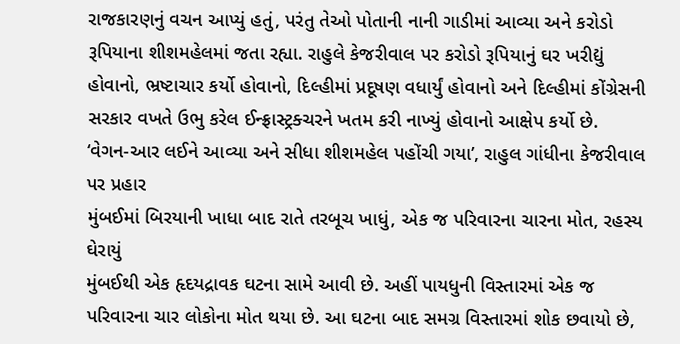રાજકારણનું વચન આપ્યું હતું, પરંતુ તેઓ પોતાની નાની ગાડીમાં આવ્યા અને કરોડો રૂપિયાના શીશમહેલમાં જતા રહ્યા. રાહુલે કેજરીવાલ પર કરોડો રૂપિયાનું ઘર ખરીદ્યું હોવાનો, ભ્રષ્ટાચાર કર્યો હોવાનો, દિલ્હીમાં પ્રદૂષણ વધાર્યું હોવાનો અને દિલ્હીમાં કોંગ્રેસની સરકાર વખતે ઉભુ કરેલ ઈન્ફ્રાસ્ટ્રક્ચરને ખતમ કરી નાખ્યું હોવાનો આક્ષેપ કર્યો છે.
‘વેગન-આર લઈને આવ્યા અને સીધા શીશમહેલ પહોંચી ગયા’, રાહુલ ગાંધીના કેજરીવાલ પર પ્રહાર
મુંબઈમાં બિરયાની ખાધા બાદ રાતે તરબૂચ ખાધું, એક જ પરિવારના ચારના મોત, રહસ્ય ઘેરાયું
મુંબઈથી એક હૃદયદ્રાવક ઘટના સામે આવી છે. અહીં પાયધુની વિસ્તારમાં એક જ પરિવારના ચાર લોકોના મોત થયા છે. આ ઘટના બાદ સમગ્ર વિસ્તારમાં શોક છવાયો છે,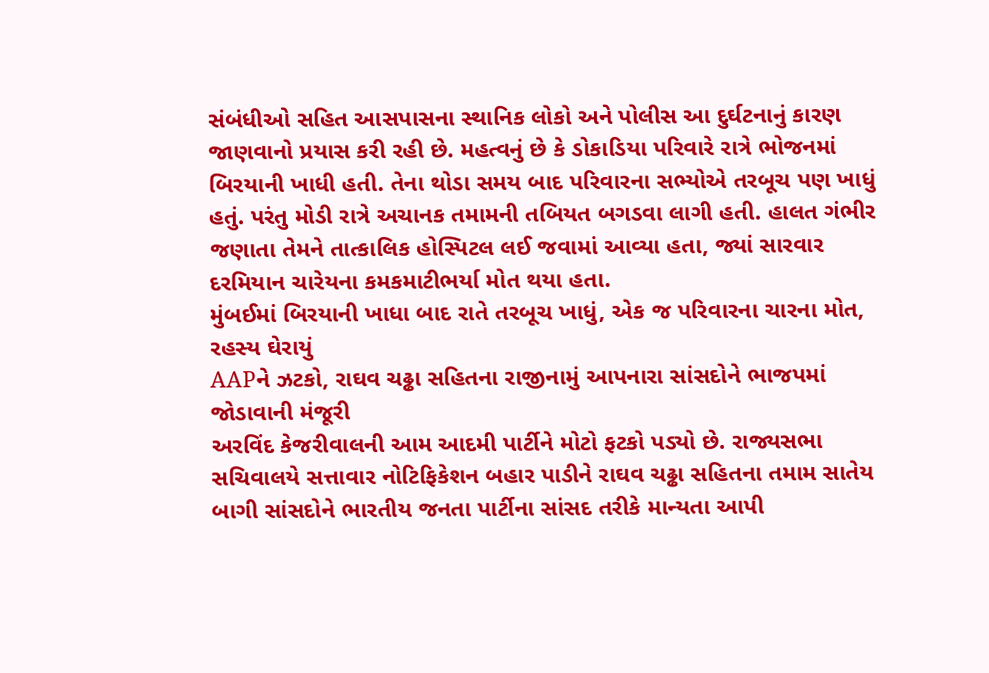સંબંધીઓ સહિત આસપાસના સ્થાનિક લોકો અને પોલીસ આ દુર્ઘટનાનું કારણ જાણવાનો પ્રયાસ કરી રહી છે. મહત્વનું છે કે ડોકાડિયા પરિવારે રાત્રે ભોજનમાં બિરયાની ખાધી હતી. તેના થોડા સમય બાદ પરિવારના સભ્યોએ તરબૂચ પણ ખાધું હતું. પરંતુ મોડી રાત્રે અચાનક તમામની તબિયત બગડવા લાગી હતી. હાલત ગંભીર જણાતા તેમને તાત્કાલિક હોસ્પિટલ લઈ જવામાં આવ્યા હતા, જ્યાં સારવાર દરમિયાન ચારેયના કમકમાટીભર્યા મોત થયા હતા.
મુંબઈમાં બિરયાની ખાધા બાદ રાતે તરબૂચ ખાધું, એક જ પરિવારના ચારના મોત, રહસ્ય ઘેરાયું
AAPને ઝટકો, રાઘવ ચઢ્ઢા સહિતના રાજીનામું આપનારા સાંસદોને ભાજપમાં જોડાવાની મંજૂરી
અરવિંદ કેજરીવાલની આમ આદમી પાર્ટીને મોટો ફટકો પડ્યો છે. રાજ્યસભા સચિવાલયે સત્તાવાર નોટિફિકેશન બહાર પાડીને રાઘવ ચઢ્ઢા સહિતના તમામ સાતેય બાગી સાંસદોને ભારતીય જનતા પાર્ટીના સાંસદ તરીકે માન્યતા આપી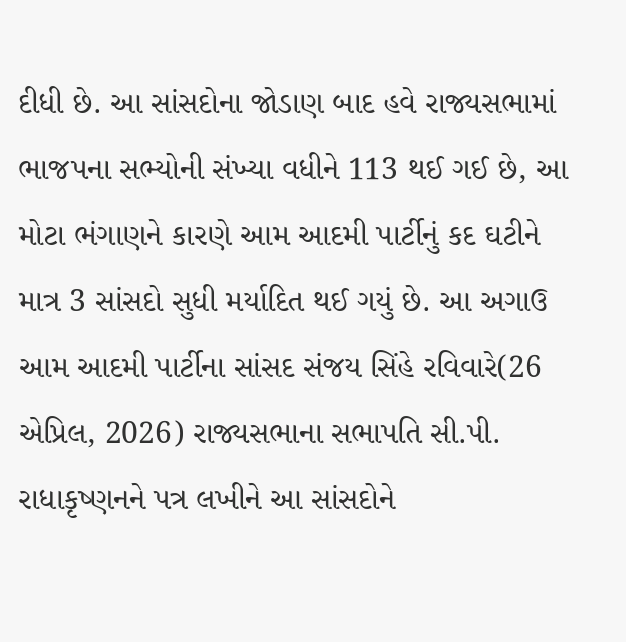દીધી છે. આ સાંસદોના જોડાણ બાદ હવે રાજ્યસભામાં ભાજપના સભ્યોની સંખ્યા વધીને 113 થઈ ગઈ છે, આ મોટા ભંગાણને કારણે આમ આદમી પાર્ટીનું કદ ઘટીને માત્ર 3 સાંસદો સુધી મર્યાદિત થઈ ગયું છે. આ અગાઉ આમ આદમી પાર્ટીના સાંસદ સંજય સિંહે રવિવારે(26 એપ્રિલ, 2026) રાજ્યસભાના સભાપતિ સી.પી. રાધાકૃષ્ણનને પત્ર લખીને આ સાંસદોને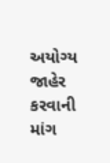અયોગ્ય જાહેર કરવાની માંગ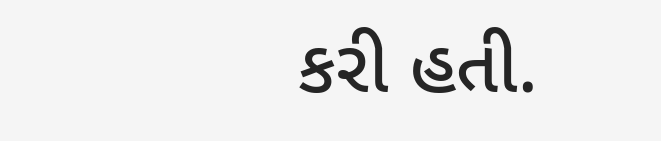કરી હતી.